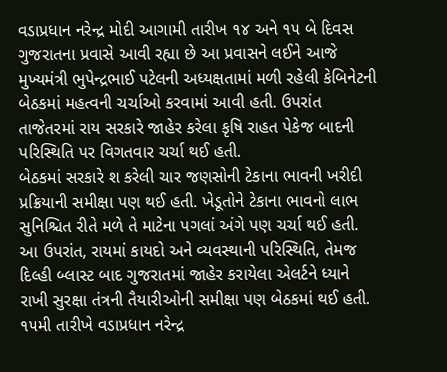વડાપ્રધાન નરેન્દ્ર મોદી આગામી તારીખ ૧૪ અને ૧૫ બે દિવસ ગુજરાતના પ્રવાસે આવી રહ્યા છે આ પ્રવાસને લઈને આજે મુખ્યમંત્રી ભુપેન્દ્રભાઈ પટેલની અધ્યક્ષતામાં મળી રહેલી કેબિનેટની બેઠકમાં મહત્વની ચર્ચાઓ કરવામાં આવી હતી. ઉપરાંત તાજેતરમાં રાય સરકારે જાહેર કરેલા કૃષિ રાહત પેકેજ બાદની પરિસ્થિતિ પર વિગતવાર ચર્ચા થઈ હતી.
બેઠકમાં સરકારે શ કરેલી ચાર જણસોની ટેકાના ભાવની ખરીદી પ્રક્રિયાની સમીક્ષા પણ થઈ હતી. ખેડૂતોને ટેકાના ભાવનો લાભ સુનિશ્ચિત રીતે મળે તે માટેના પગલાં અંગે પણ ચર્ચા થઈ હતી.
આ ઉપરાંત, રાયમાં કાયદો અને વ્યવસ્થાની પરિસ્થિતિ, તેમજ દિલ્હી બ્લાસ્ટ બાદ ગુજરાતમાં જાહેર કરાયેલા એલર્ટને ધ્યાને રાખી સુરક્ષા તંત્રની તૈયારીઓની સમીક્ષા પણ બેઠકમાં થઈ હતી.
૧૫મી તારીખે વડાપ્રધાન નરેન્દ્ર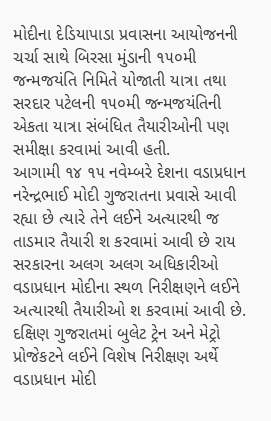મોદીના દેડિયાપાડા પ્રવાસના આયોજનની ચર્ચા સાથે બિરસા મુંડાની ૧૫૦મી જન્મજયંતિ નિમિતે યોજાતી યાત્રા તથા સરદાર પટેલની ૧૫૦મી જન્મજયંતિની એકતા યાત્રા સંબંધિત તૈયારીઓની પણ સમીક્ષા કરવામાં આવી હતી.
આગામી ૧૪ ૧૫ નવેમ્બરે દેશના વડાપ્રધાન નરેન્દ્રભાઈ મોદી ગુજરાતના પ્રવાસે આવી રહ્યા છે ત્યારે તેને લઈને અત્યારથી જ તાડમાર તૈયારી શ કરવામાં આવી છે રાય સરકારના અલગ અલગ અધિકારીઓ વડાપ્રધાન મોદીના સ્થળ નિરીક્ષણને લઈને અત્યારથી તૈયારીઓ શ કરવામાં આવી છે. દક્ષિણ ગુજરાતમાં બુલેટ ટ્રેન અને મેટ્રો પ્રોજેકટને લઈને વિશેષ નિરીક્ષણ અર્થે વડાપ્રધાન મોદી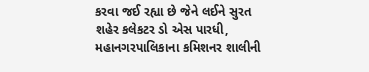કરવા જઈ રહ્યા છે જેને લઈને સુરત શહેર કલેકટર ડો એસ પારધી, મહાનગરપાલિકાના કમિશનર શાલીની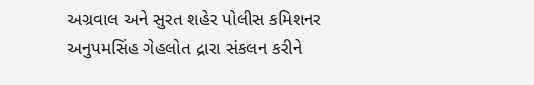અગ્રવાલ અને સુરત શહેર પોલીસ કમિશનર અનુપમસિંહ ગેહલોત દ્રારા સંકલન કરીને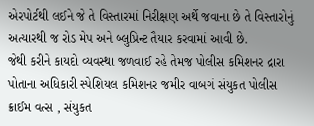એરપોર્ટથી લઈને જે તે વિસ્તારમાં નિરીક્ષણ અર્થે જવાના છે તે વિસ્તારોનું અત્યારથી જ રોડ મેપ અને બ્લુપ્રિન્ટ તૈયાર કરવામાં આવી છે.
જેથી કરીને કાયદો વ્યવસ્થા જળવાઈ રહે તેમજ પોલીસ કમિશનર દ્રારા પોતાના અધિકારી સ્પેશિયલ કમિશનર જમીર વાબગં સંયુકત પોલીસ ક્રાઈમ વત્સ , સંયુકત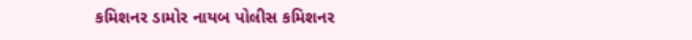કમિશનર ડામોર નાયબ પોલીસ કમિશનર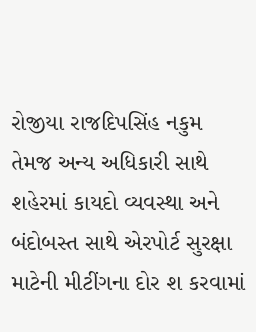રોજીયા રાજદિપસિંહ નકુમ તેમજ અન્ય અધિકારી સાથે શહેરમાં કાયદો વ્યવસ્થા અને બંદોબસ્ત સાથે એરપોર્ટ સુરક્ષા માટેની મીટીંગના દોર શ કરવામાં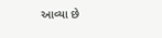આવ્યા છે